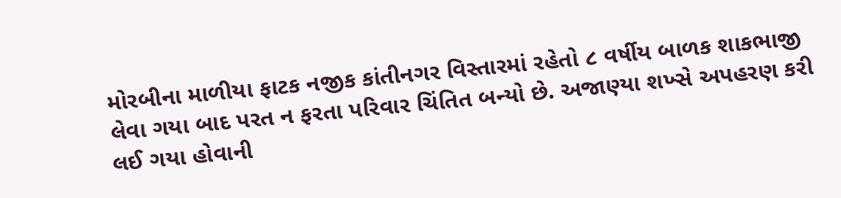મોરબીના માળીયા ફાટક નજીક કાંતીનગર વિસ્તારમાં રહેતો ૮ વર્ષીય બાળક શાકભાજી લેવા ગયા બાદ પરત ન ફરતા પરિવાર ચિંતિત બન્યો છે. અજાણ્યા શખ્સે અપહરણ કરી લઈ ગયા હોવાની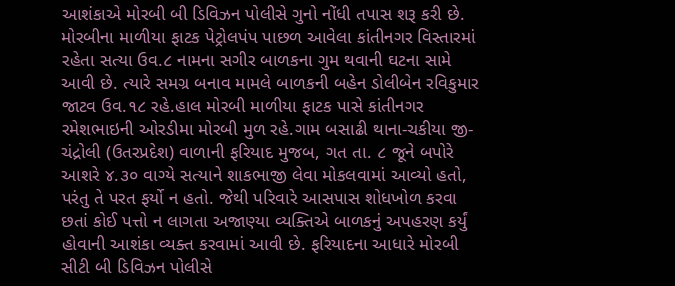આશંકાએ મોરબી બી ડિવિઝન પોલીસે ગુનો નોંધી તપાસ શરૂ કરી છે.
મોરબીના માળીયા ફાટક પેટ્રોલપંપ પાછળ આવેલા કાંતીનગર વિસ્તારમાં રહેતા સત્યા ઉવ.૮ નામના સગીર બાળકના ગુમ થવાની ઘટના સામે આવી છે. ત્યારે સમગ્ર બનાવ મામલે બાળકની બહેન ડોલીબેન રવિકુમાર જાટવ ઉવ.૧૮ રહે.હાલ મોરબી માળીયા ફાટક પાસે કાંતીનગર રમેશભાઇની ઓરડીમા મોરબી મુળ રહે.ગામ બસાઢી થાના-ચકીયા જી-ચંદ્રોલી (ઉતરપ્રદેશ) વાળાની ફરિયાદ મુજબ, ગત તા. ૮ જૂને બપોરે આશરે ૪.૩૦ વાગ્યે સત્યાને શાકભાજી લેવા મોકલવામાં આવ્યો હતો, પરંતુ તે પરત ફર્યો ન હતો. જેથી પરિવારે આસપાસ શોધખોળ કરવા છતાં કોઈ પત્તો ન લાગતા અજાણ્યા વ્યક્તિએ બાળકનું અપહરણ કર્યું હોવાની આશંકા વ્યક્ત કરવામાં આવી છે. ફરિયાદના આધારે મોરબી સીટી બી ડિવિઝન પોલીસે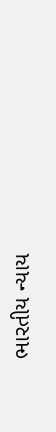ભારતીય ન્યાય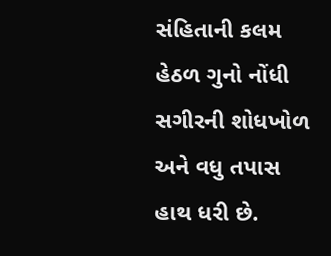સંહિતાની કલમ હેઠળ ગુનો નોંધી સગીરની શોધખોળ અને વધુ તપાસ હાથ ધરી છે.